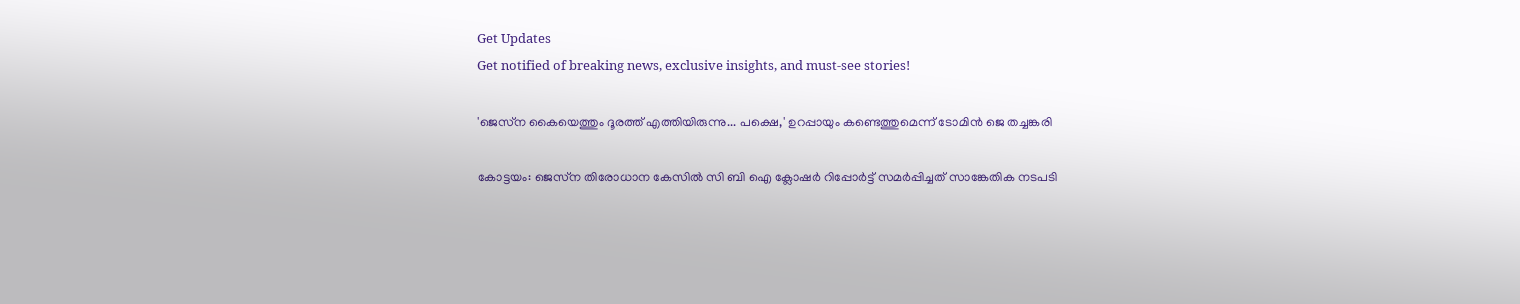Get Updates
Get notified of breaking news, exclusive insights, and must-see stories!

'ജെസ്‌ന കൈയെത്തും ദൂരത്ത് എത്തിയിരുന്നു... പക്ഷെ,' ഉറപ്പായും കണ്ടെത്തുമെന്ന് ടോമിന്‍ ജെ തച്ചങ്കരി

കോട്ടയം: ജെസ്‌ന തിരോധാന കേസില്‍ സി ബി ഐ ക്ലോഷര്‍ റിപ്പോര്‍ട്ട് സമര്‍പ്പിച്ചത് സാങ്കേതിക നടപടി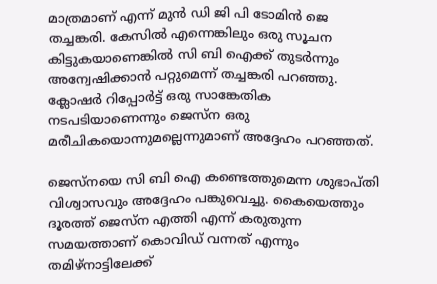മാത്രമാണ് എന്ന് മുന്‍ ഡി ജി പി ടോമിന്‍ ജെ തച്ചങ്കരി. കേസില്‍ എന്നെങ്കിലും ഒരു സൂചന കിട്ടുകയാണെങ്കില്‍ സി ബി ഐക്ക് തുടര്‍ന്നും അന്വേഷിക്കാന്‍ പറ്റുമെന്ന് തച്ചങ്കരി പറഞ്ഞു. ക്ലോഷര്‍ റിപ്പോര്‍ട്ട് ഒരു സാങ്കേതിക നടപടിയാണെന്നും ജെസ്‌ന ഒരു മരീചികയൊന്നുമല്ലെന്നുമാണ് അദ്ദേഹം പറഞ്ഞത്.

ജെസ്‌നയെ സി ബി ഐ കണ്ടെത്തുമെന്ന ശുഭാപ്തി വിശ്വാസവും അദ്ദേഹം പങ്കുവെച്ചു. കൈയെത്തും ദൂരത്ത് ജെസ്‌ന എത്തി എന്ന് കരുതുന്ന സമയത്താണ് കൊവിഡ് വന്നത് എന്നും തമിഴ്‌നാട്ടിലേക്ക്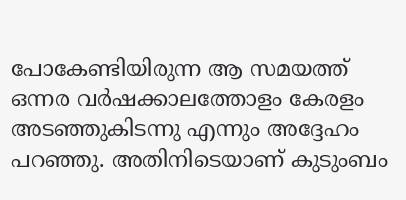പോകേണ്ടിയിരുന്ന ആ സമയത്ത് ഒന്നര വര്‍ഷക്കാലത്തോളം കേരളം അടഞ്ഞുകിടന്നു എന്നും അദ്ദേഹം പറഞ്ഞു. അതിനിടെയാണ് കുടുംബം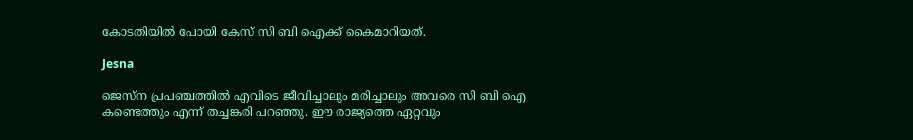കോടതിയില്‍ പോയി കേസ് സി ബി ഐക്ക് കൈമാറിയത്.

Jesna

ജെസ്‌ന പ്രപഞ്ചത്തില്‍ എവിടെ ജീവിച്ചാലും മരിച്ചാലും അവരെ സി ബി ഐ കണ്ടെത്തും എന്ന് തച്ചങ്കരി പറഞ്ഞു. ഈ രാജ്യത്തെ ഏറ്റവും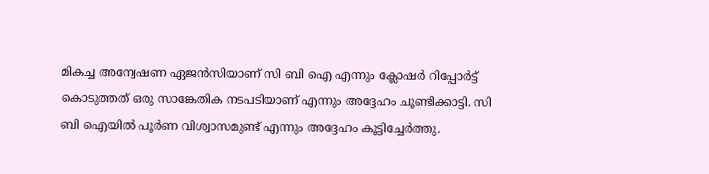മികച്ച അന്വേഷണ ഏജന്‍സിയാണ് സി ബി ഐ എന്നും ക്ലോഷര്‍ റിപ്പോര്‍ട്ട് കൊടുത്തത് ഒരു സാങ്കേതിക നടപടിയാണ് എന്നും അദ്ദേഹം ചൂണ്ടിക്കാട്ടി. സി ബി ഐയില്‍ പൂര്‍ണ വിശ്വാസമുണ്ട് എന്നും അദ്ദേഹം കൂട്ടിച്ചേര്‍ത്തു.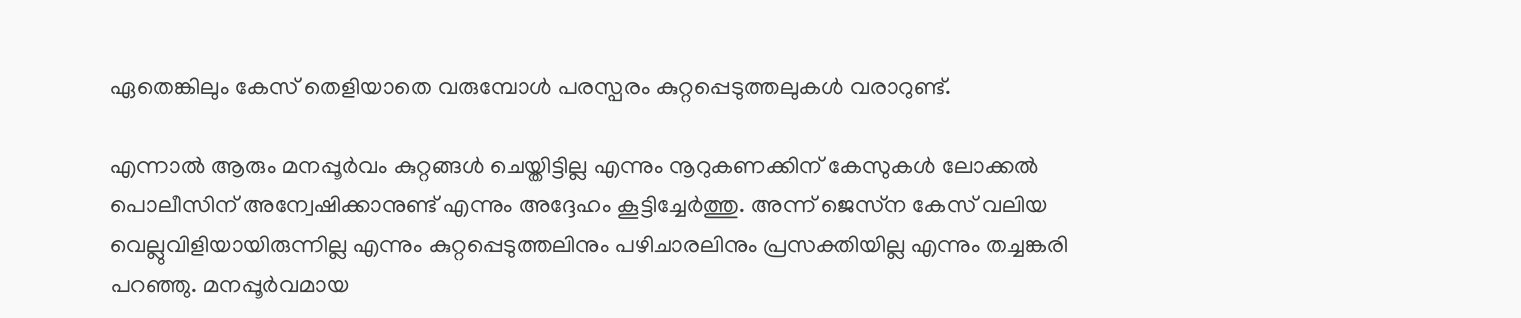ഏതെങ്കിലും കേസ് തെളിയാതെ വരുമ്പോള്‍ പരസ്പരം കുറ്റപ്പെടുത്തലുകള്‍ വരാറുണ്ട്.

എന്നാല്‍ ആരും മനപ്പൂര്‍വം കുറ്റങ്ങള്‍ ചെയ്തിട്ടില്ല എന്നും നൂറുകണക്കിന് കേസുകള്‍ ലോക്കല്‍ പൊലീസിന് അന്വേഷിക്കാനുണ്ട് എന്നും അദ്ദേഹം കൂട്ടിച്ചേര്‍ത്തു. അന്ന് ജെസ്‌ന കേസ് വലിയ വെല്ലുവിളിയായിരുന്നില്ല എന്നും കുറ്റപ്പെടുത്തലിനും പഴിചാരലിനും പ്രസക്തിയില്ല എന്നും തച്ചങ്കരി പറഞ്ഞു. മനപ്പൂര്‍വമായ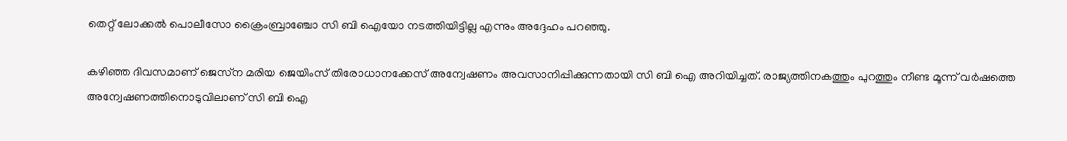തെറ്റ് ലോക്കല്‍ പൊലീസോ ക്രൈംബ്രാഞ്ചോ സി ബി ഐയോ നടത്തിയിട്ടില്ല എന്നും അദ്ദേഹം പറഞ്ഞു.

കഴിഞ്ഞ ദിവസമാണ് ജെസ്‌ന മരിയ ജെയിംസ് തിരോധാനക്കേസ് അന്വേഷണം അവസാനിപ്പിക്കുന്നതായി സി ബി ഐ അറിയിച്ചത്. രാജ്യത്തിനകത്തും പുറത്തും നീണ്ട മൂന്ന് വര്‍ഷത്തെ അന്വേഷണത്തിനൊടുവിലാണ് സി ബി ഐ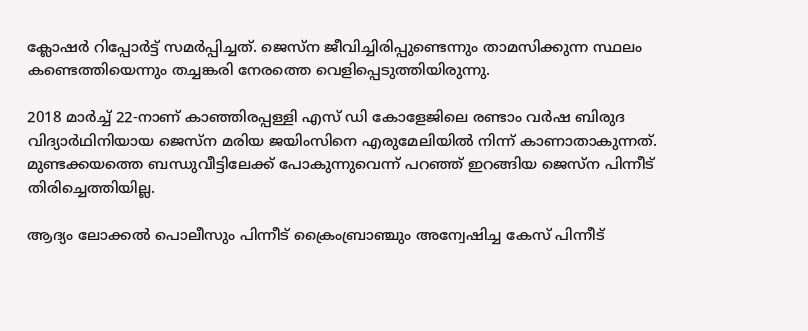ക്ലോഷര്‍ റിപ്പോര്‍ട്ട് സമര്‍പ്പിച്ചത്. ജെസ്‌ന ജീവിച്ചിരിപ്പുണ്ടെന്നും താമസിക്കുന്ന സ്ഥലം കണ്ടെത്തിയെന്നും തച്ചങ്കരി നേരത്തെ വെളിപ്പെടുത്തിയിരുന്നു.

2018 മാര്‍ച്ച് 22-നാണ് കാഞ്ഞിരപ്പള്ളി എസ് ഡി കോളേജിലെ രണ്ടാം വര്‍ഷ ബിരുദ വിദ്യാര്‍ഥിനിയായ ജെസ്‌ന മരിയ ജയിംസിനെ എരുമേലിയില്‍ നിന്ന് കാണാതാകുന്നത്. മുണ്ടക്കയത്തെ ബന്ധുവീട്ടിലേക്ക് പോകുന്നുവെന്ന് പറഞ്ഞ് ഇറങ്ങിയ ജെസ്‌ന പിന്നീട് തിരിച്ചെത്തിയില്ല.

ആദ്യം ലോക്കല്‍ പൊലീസും പിന്നീട് ക്രൈംബ്രാഞ്ചും അന്വേഷിച്ച കേസ് പിന്നീട്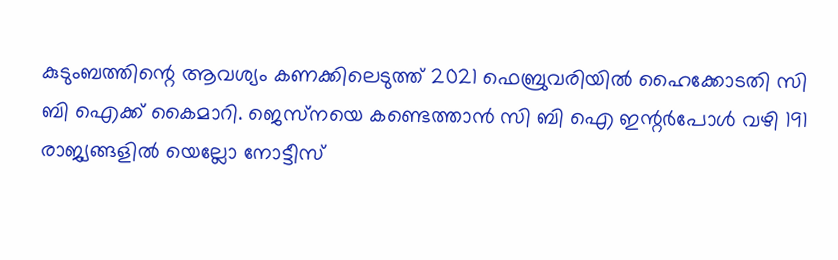കുടുംബത്തിന്റെ ആവശ്യം കണക്കിലെടുത്ത് 2021 ഫെബ്രുവരിയില്‍ ഹൈക്കോടതി സി ബി ഐക്ക് കൈമാറി. ജെസ്‌നയെ കണ്ടെത്താന്‍ സി ബി ഐ ഇന്റര്‍പോള്‍ വഴി 191 രാജ്യങ്ങളില്‍ യെല്ലോ നോട്ടീസ്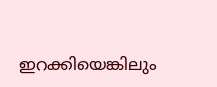ഇറക്കിയെങ്കിലും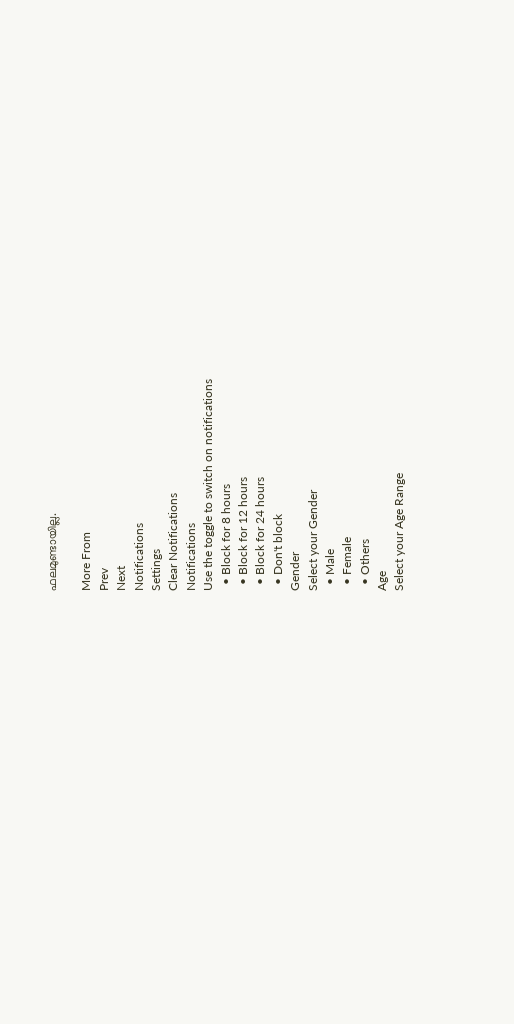ഫലമുണ്ടായില്ല.

More From
Prev
Next
Notifications
Settings
Clear Notifications
Notifications
Use the toggle to switch on notifications
  • Block for 8 hours
  • Block for 12 hours
  • Block for 24 hours
  • Don't block
Gender
Select your Gender
  • Male
  • Female
  • Others
Age
Select your Age Range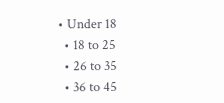• Under 18
  • 18 to 25
  • 26 to 35
  • 36 to 45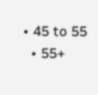• 45 to 55
  • 55+